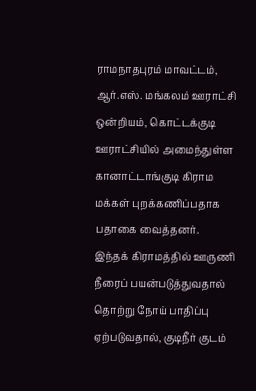ராமநாதபுரம் மாவட்டம், ஆர்.எஸ். மங்கலம் ஊராட்சி ஒன்றியம், கொட்டக்குடி ஊராட்சியில் அமைந்துள்ள கானாட்டாங்குடி கிராம மக்கள் புறக்கணிப்பதாக பதாகை வைத்தனர்.
இந்தக் கிராமத்தில் ஊருணி நீரைப் பயன்படுத்துவதால் தொற்று நோய் பாதிப்பு ஏற்படுவதால், குடிநீர் குடம்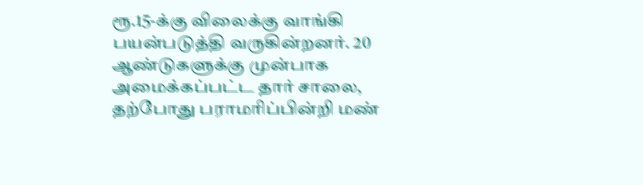ரூ.15-க்கு விலைக்கு வாங்கி பயன்படுத்தி வருகின்றனர். 20 ஆண்டுகளுக்கு முன்பாக அமைக்கப்பட்ட தார் சாலை, தற்போது பராமரிப்பின்றி மண்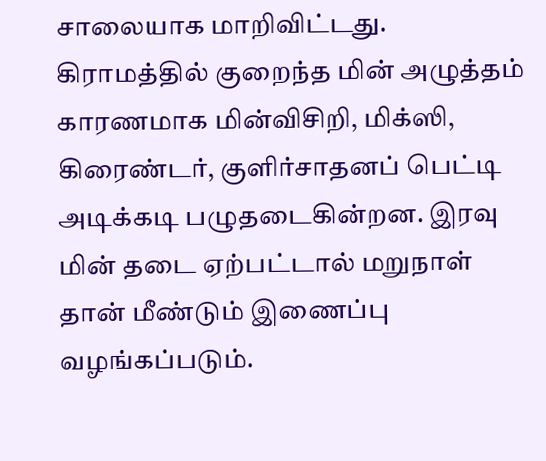சாலையாக மாறிவிட்டது. கிராமத்தில் குறைந்த மின் அழுத்தம் காரணமாக மின்விசிறி, மிக்ஸி, கிரைண்டர், குளிர்சாதனப் பெட்டி அடிக்கடி பழுதடைகின்றன. இரவு மின் தடை ஏற்பட்டால் மறுநாள் தான் மீண்டும் இணைப்பு வழங்கப்படும்.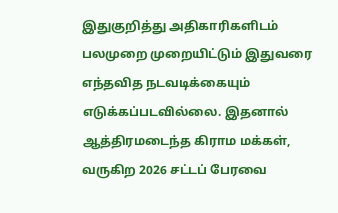இதுகுறித்து அதிகாரிகளிடம் பலமுறை முறையிட்டும் இதுவரை எந்தவித நடவடிக்கையும் எடுக்கப்படவில்லை. இதனால் ஆத்திரமடைந்த கிராம மக்கள், வருகிற 2026 சட்டப் பேரவை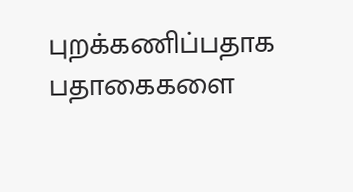புறக்கணிப்பதாக பதாகைகளை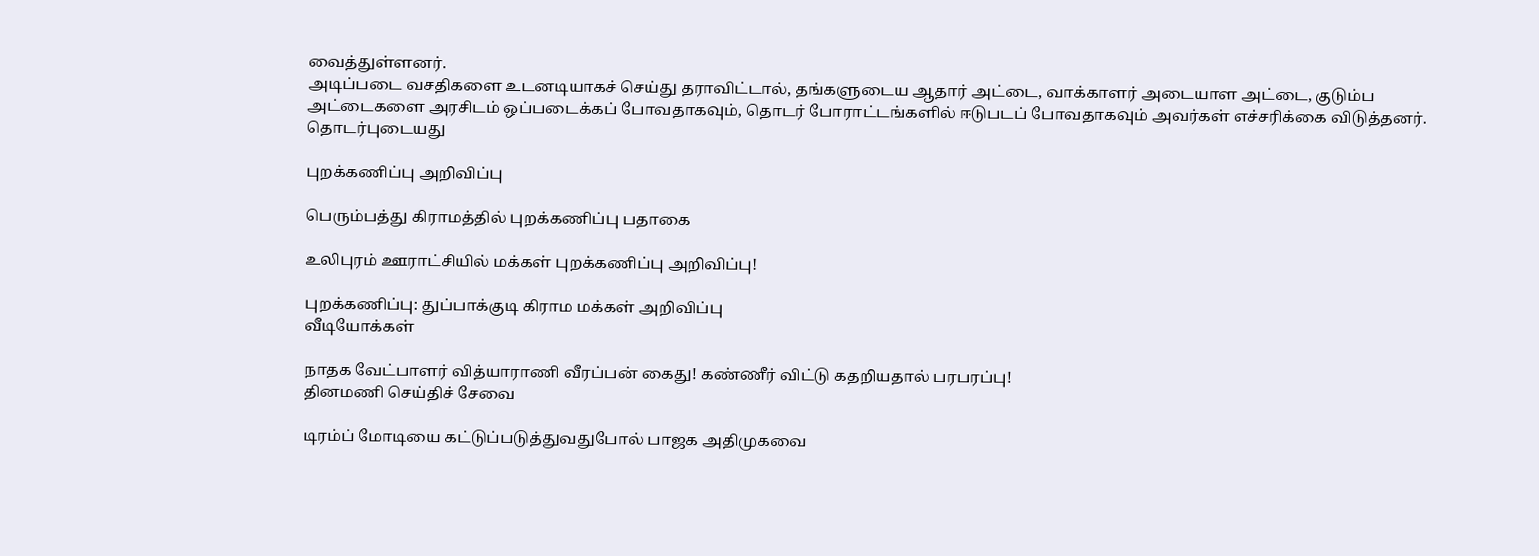வைத்துள்ளனர்.
அடிப்படை வசதிகளை உடனடியாகச் செய்து தராவிட்டால், தங்களுடைய ஆதார் அட்டை, வாக்காளர் அடையாள அட்டை, குடும்ப அட்டைகளை அரசிடம் ஒப்படைக்கப் போவதாகவும், தொடர் போராட்டங்களில் ஈடுபடப் போவதாகவும் அவர்கள் எச்சரிக்கை விடுத்தனர்.
தொடர்புடையது

புறக்கணிப்பு அறிவிப்பு

பெரும்பத்து கிராமத்தில் புறக்கணிப்பு பதாகை

உலிபுரம் ஊராட்சியில் மக்கள் புறக்கணிப்பு அறிவிப்பு!

புறக்கணிப்பு: துப்பாக்குடி கிராம மக்கள் அறிவிப்பு
வீடியோக்கள்

நாதக வேட்பாளர் வித்யாராணி வீரப்பன் கைது! கண்ணீர் விட்டு கதறியதால் பரபரப்பு!
தினமணி செய்திச் சேவை

டிரம்ப் மோடியை கட்டுப்படுத்துவதுபோல் பாஜக அதிமுகவை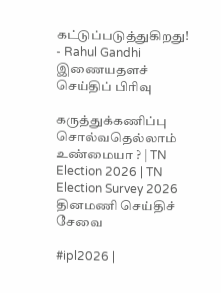கட்டுப்படுத்துகிறது! - Rahul Gandhi
இணையதளச் செய்திப் பிரிவு

கருத்துக்கணிப்பு சொல்வதெல்லாம் உண்மையா ? | TN Election 2026 | TN Election Survey 2026
தினமணி செய்திச் சேவை

#ipl2026 |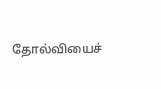தோல்வியைச்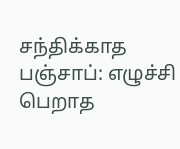சந்திக்காத பஞ்சாப்: எழுச்சி பெறாத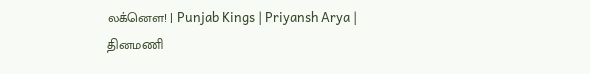லக்னௌ! | Punjab Kings | Priyansh Arya |
தினமணி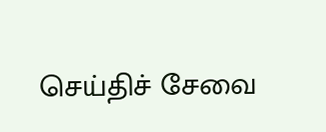செய்திச் சேவை